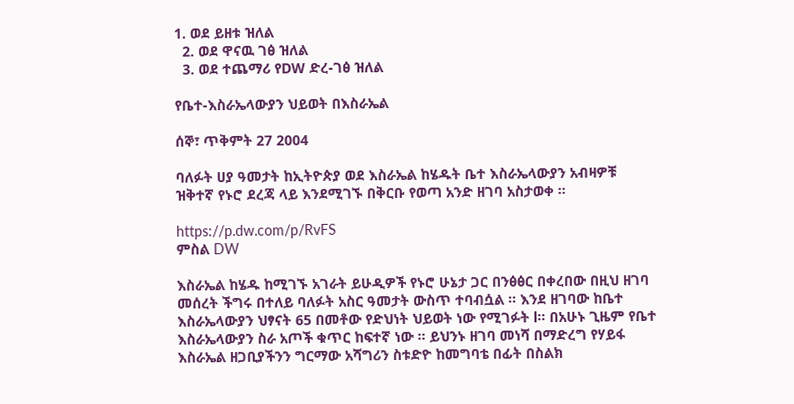1. ወደ ይዘቱ ዝለል
  2. ወደ ዋናዉ ገፅ ዝለል
  3. ወደ ተጨማሪ የDW ድረ-ገፅ ዝለል

የቤተ-እስራኤላውያን ህይወት በእስራኤል

ሰኞ፣ ጥቅምት 27 2004

ባለፉት ሀያ ዓመታት ከኢትዮጵያ ወደ እስራኤል ከሄዱት ቤተ እስራኤላውያን አብዛዎቹ ዝቅተኛ የኑሮ ደረጃ ላይ እንደሚገኙ በቅርቡ የወጣ አንድ ዘገባ አስታወቀ ።

https://p.dw.com/p/RvFS
ምስል DW

እስራኤል ከሄዱ ከሚገኙ አገራት ይሁዲዎች የኑሮ ሁኔታ ጋር በንፅፅር በቀረበው በዚህ ዘገባ መሰረት ችግሩ በተለይ ባለፉት አስር ዓመታት ውስጥ ተባብሷል ። እንደ ዘገባው ከቤተ እስራኤላውያን ህፃናት 65 በመቶው የድህነት ህይወት ነው የሚገፉት l። በአሁኑ ጊዜም የቤተ እስራኤላውያን ስራ አጦች ቁጥር ከፍተኛ ነው ። ይህንኑ ዘገባ መነሻ በማድረግ የሃይፋ እስራኤል ዘጋቢያችንን ግርማው አሻግሪን ስቱድዮ ከመግባቴ በፊት በስልክ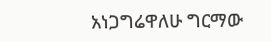አነጋግሬዋለሁ ግርማው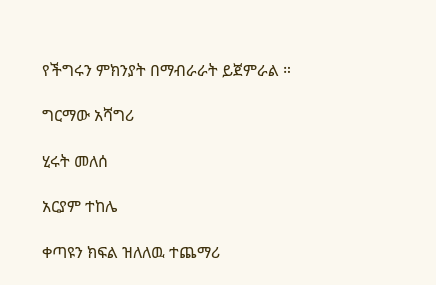የችግሩን ምክንያት በማብራራት ይጀምራል ።

ግርማው አሻግሪ

ሂሩት መለሰ

አርያም ተከሌ

ቀጣዩን ክፍል ዝለለዉ ተጨማሪ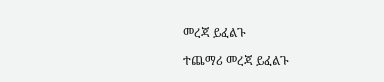መረጃ ይፈልጉ

ተጨማሪ መረጃ ይፈልጉ